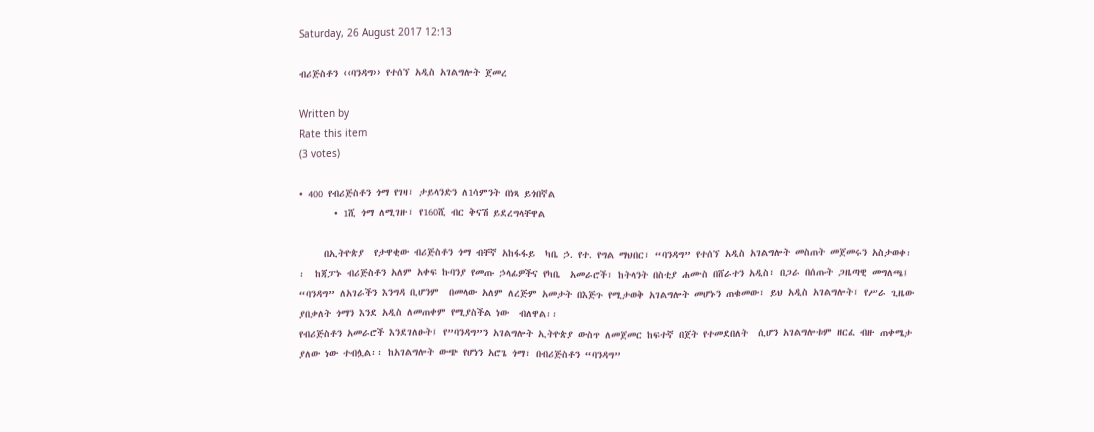Saturday, 26 August 2017 12:13

ብሪጅስቶን ‹‹ባንዳግ›› የተሰኘ አዲስ አገልግሎት ጀመረ

Written by
Rate this item
(3 votes)

• 400 የብሪጅስቶን ጎማ የገዛ፣ ታይላንድን ለ1ሳምንት በነጻ ይጎበኛል
       • 1ሺ ጎማ ለሚገዙ፣ የ160ሺ ብር ቅናሽ ይደረግላቸዋል

     በኢትዮጵያ  የታዋቂው ብሪጅስቶን ጎማ ብቸኛ አከፋፋይ  ካቤ ኃ. የተ. የግል ማህበር፣ “ባንዳግ” የተሰኘ አዲስ አገልግሎት መስጠት መጀመሩን አስታወቀ፡፡  ከጃፓኑ ብሪጅስቶን አለም አቀፍ ኩባንያ የመጡ ኃላፊዎችና የካቤ  አመራሮች፣ ከትላንት በስቲያ ሐሙስ በሸራተን አዲስ፣ በጋራ በሰጡት ጋዜጣዊ መግለጫ፤ “ባንዳግ” ለአገራችን እንግዳ ቢሆንም  በመላው አለም ለረጅም አመታት በእጅጉ የሚታወቅ አገልግሎት መሆኑን ጠቁመው፣ ይህ አዲስ አገልግሎት፣ የሥራ ጊዜው ያበቃለት ጎማን እንደ አዲስ ለመጠቀም የሚያስችል ነው  ብለዋል፡፡
የብሪጅስቶን አመራሮች እንደገለፁት፤ የ”ባንዳግ”ን አገልግሎት ኢትዮጵያ ውስጥ ለመጀመር ከፍተኛ በጀት የተመደበለት  ሲሆን አገልግሎቱም ዘርፈ ብዙ ጠቀሜታ ያለው ነው ተብሏል፡፡ ከአገልግሎት ውጭ የሆነን አሮጌ ጎማ፣ በብሪጅስቶን “ባንዳግ”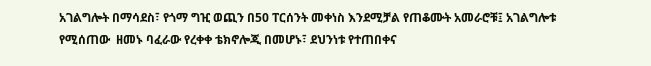አገልግሎት በማሳደስ፣ የጎማ ግዢ ወጪን በ50 ፐርሰንት መቀነስ እንደሚቻል የጠቆሙት አመራሮቹ፤ አገልግሎቱ የሚሰጠው  ዘመኑ ባፈራው የረቀቀ ቴክኖሎጂ በመሆኑ፣ ደህንነቱ የተጠበቀና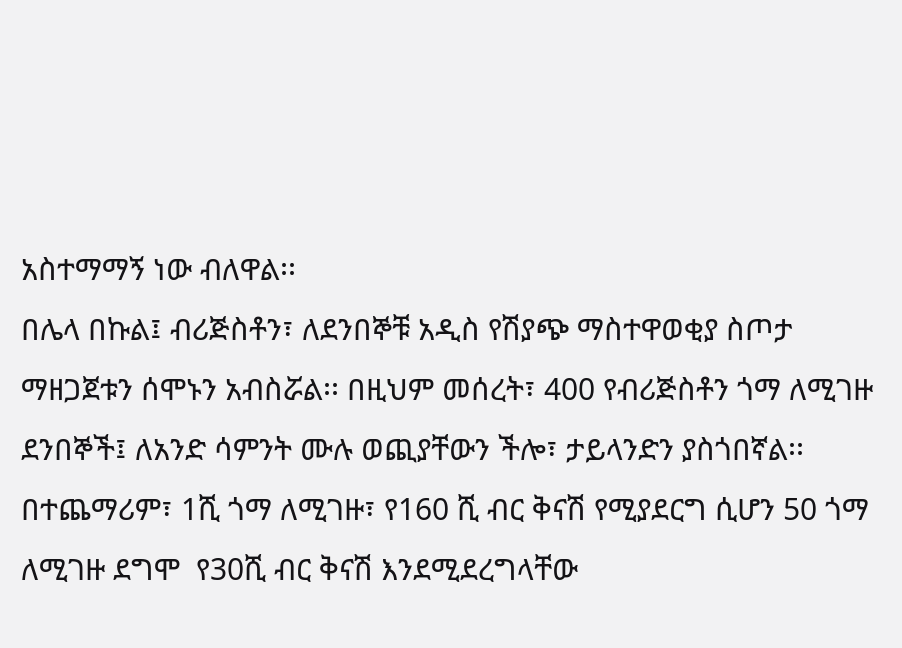አስተማማኝ ነው ብለዋል፡፡
በሌላ በኩል፤ ብሪጅስቶን፣ ለደንበኞቹ አዲስ የሽያጭ ማስተዋወቂያ ስጦታ ማዘጋጀቱን ሰሞኑን አብስሯል፡፡ በዚህም መሰረት፣ 400 የብሪጅስቶን ጎማ ለሚገዙ ደንበኞች፤ ለአንድ ሳምንት ሙሉ ወጪያቸውን ችሎ፣ ታይላንድን ያስጎበኛል፡፡  በተጨማሪም፣ 1ሺ ጎማ ለሚገዙ፣ የ160 ሺ ብር ቅናሽ የሚያደርግ ሲሆን 50 ጎማ ለሚገዙ ደግሞ  የ30ሺ ብር ቅናሽ እንደሚደረግላቸው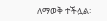ለማወቅ ተችሏል፡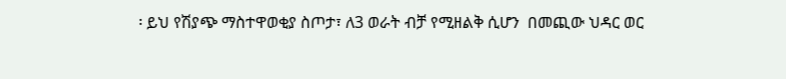፡ ይህ የሽያጭ ማስተዋወቂያ ስጦታ፣ ለ3 ወራት ብቻ የሚዘልቅ ሲሆን  በመጪው ህዳር ወር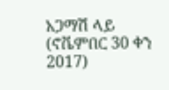አጋማሽ ላይ (ኖቬምበር 30 ቀን 2017)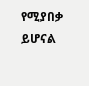የሚያበቃ ይሆናል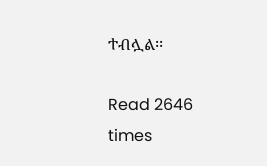ተብሏል፡፡

Read 2646 times